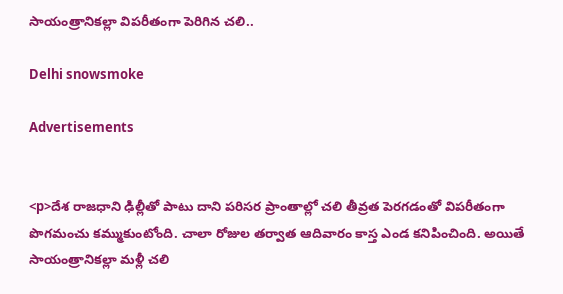సాయంత్రానికల్లా విపరీతంగా పెరిగిన చలి..

Delhi snowsmoke

Advertisements


<p>దేశ రాజధాని ఢిల్లీతో పాటు దాని పరిసర ప్రాంతాల్లో చలి తీవ్రత పెరగడంతో విపరీతంగా పొగమంచు కమ్ముకుంటోంది. చాలా రోజుల తర్వాత ఆదివారం కాస్త ఎండ కనిపించింది. అయితే సాయంత్రానికల్లా మళ్లీ చలి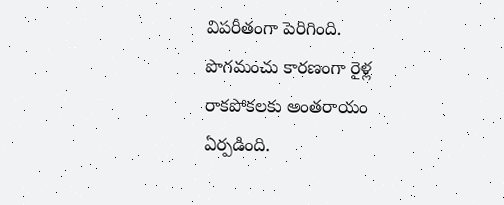విపరీతంగా పెరిగింది. పొగమంచు కారణంగా రైళ్ల రాకపోకలకు అంతరాయం ఏ‍ర్పడింది.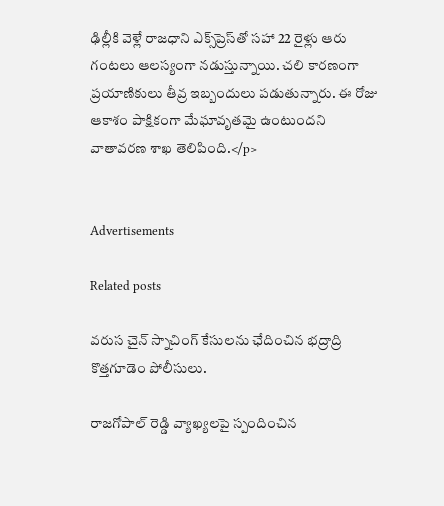ఢిల్లీకి వెళ్లే రాజధాని ఎక్స్‌ప్రెస్‌తో సహా 22 రైళ్లు ఆరు గంటలు ఆలస్యంగా నడుస్తున్నాయి. చలి కారణంగా ప్రయాణికులు తీవ్ర ఇబ్బందులు పడుతున్నారు. ఈ రోజు ఆకాశం పాక్షికంగా మేఘావృతమై ఉంటుందని వాతావరణ శాఖ తెలిపింది.</p>


Advertisements

Related posts

వరుస చైన్ స్నాచింగ్ కేసులను ఛేదించిన భద్రాద్రి కొత్తగూడెం పోలీసులు.

రాజగోపాల్ రెడ్డి వ్యాఖ్యలపై స్పందించిన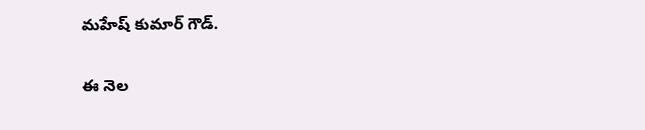మహేష్‌ కుమార్ గౌడ్.

ఈ నెల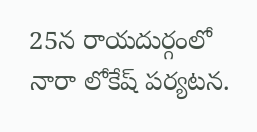25న రాయదుర్గంలో నారా లోకేష్ పర్యటన.